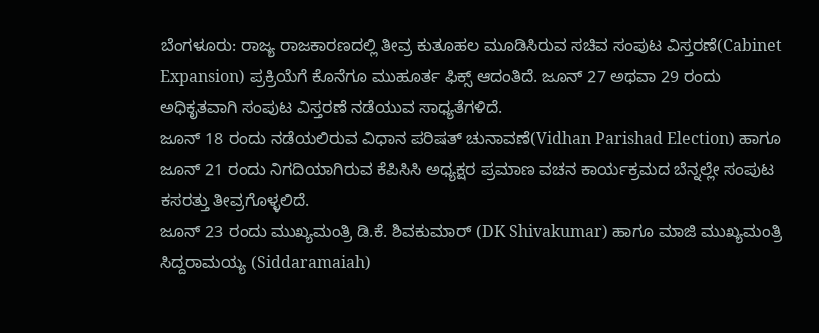ಬೆಂಗಳೂರು: ರಾಜ್ಯ ರಾಜಕಾರಣದಲ್ಲಿ ತೀವ್ರ ಕುತೂಹಲ ಮೂಡಿಸಿರುವ ಸಚಿವ ಸಂಪುಟ ವಿಸ್ತರಣೆ(Cabinet Expansion) ಪ್ರಕ್ರಿಯೆಗೆ ಕೊನೆಗೂ ಮುಹೂರ್ತ ಫಿಕ್ಸ್ ಆದಂತಿದೆ. ಜೂನ್ 27 ಅಥವಾ 29 ರಂದು ಅಧಿಕೃತವಾಗಿ ಸಂಪುಟ ವಿಸ್ತರಣೆ ನಡೆಯುವ ಸಾಧ್ಯತೆಗಳಿದೆ.
ಜೂನ್ 18 ರಂದು ನಡೆಯಲಿರುವ ವಿಧಾನ ಪರಿಷತ್ ಚುನಾವಣೆ(Vidhan Parishad Election) ಹಾಗೂ ಜೂನ್ 21 ರಂದು ನಿಗದಿಯಾಗಿರುವ ಕೆಪಿಸಿಸಿ ಅಧ್ಯಕ್ಷರ ಪ್ರಮಾಣ ವಚನ ಕಾರ್ಯಕ್ರಮದ ಬೆನ್ನಲ್ಲೇ ಸಂಪುಟ ಕಸರತ್ತು ತೀವ್ರಗೊಳ್ಳಲಿದೆ.
ಜೂನ್ 23 ರಂದು ಮುಖ್ಯಮಂತ್ರಿ ಡಿ.ಕೆ. ಶಿವಕುಮಾರ್ (DK Shivakumar) ಹಾಗೂ ಮಾಜಿ ಮುಖ್ಯಮಂತ್ರಿ ಸಿದ್ದರಾಮಯ್ಯ (Siddaramaiah)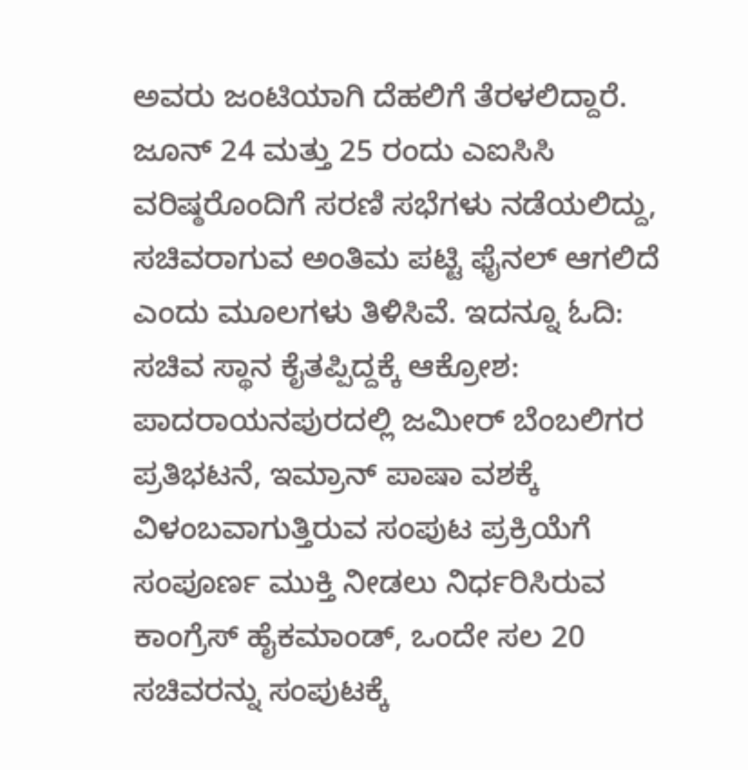ಅವರು ಜಂಟಿಯಾಗಿ ದೆಹಲಿಗೆ ತೆರಳಲಿದ್ದಾರೆ. ಜೂನ್ 24 ಮತ್ತು 25 ರಂದು ಎಐಸಿಸಿ ವರಿಷ್ಠರೊಂದಿಗೆ ಸರಣಿ ಸಭೆಗಳು ನಡೆಯಲಿದ್ದು, ಸಚಿವರಾಗುವ ಅಂತಿಮ ಪಟ್ಟಿ ಫೈನಲ್ ಆಗಲಿದೆ ಎಂದು ಮೂಲಗಳು ತಿಳಿಸಿವೆ. ಇದನ್ನೂ ಓದಿ: ಸಚಿವ ಸ್ಥಾನ ಕೈತಪ್ಪಿದ್ದಕ್ಕೆ ಆಕ್ರೋಶ: ಪಾದರಾಯನಪುರದಲ್ಲಿ ಜಮೀರ್ ಬೆಂಬಲಿಗರ ಪ್ರತಿಭಟನೆ, ಇಮ್ರಾನ್ ಪಾಷಾ ವಶಕ್ಕೆ
ವಿಳಂಬವಾಗುತ್ತಿರುವ ಸಂಪುಟ ಪ್ರಕ್ರಿಯೆಗೆ ಸಂಪೂರ್ಣ ಮುಕ್ತಿ ನೀಡಲು ನಿರ್ಧರಿಸಿರುವ ಕಾಂಗ್ರೆಸ್ ಹೈಕಮಾಂಡ್, ಒಂದೇ ಸಲ 20 ಸಚಿವರನ್ನು ಸಂಪುಟಕ್ಕೆ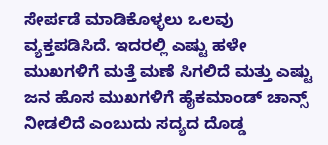ಸೇರ್ಪಡೆ ಮಾಡಿಕೊಳ್ಳಲು ಒಲವು ವ್ಯಕ್ತಪಡಿಸಿದೆ. ಇದರಲ್ಲಿ ಎಷ್ಟು ಹಳೇ ಮುಖಗಳಿಗೆ ಮತ್ತೆ ಮಣೆ ಸಿಗಲಿದೆ ಮತ್ತು ಎಷ್ಟು ಜನ ಹೊಸ ಮುಖಗಳಿಗೆ ಹೈಕಮಾಂಡ್ ಚಾನ್ಸ್ ನೀಡಲಿದೆ ಎಂಬುದು ಸದ್ಯದ ದೊಡ್ಡ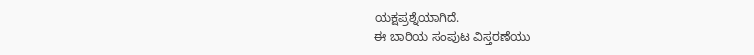ಯಕ್ಷಪ್ರಶ್ನೆಯಾಗಿದೆ.
ಈ ಬಾರಿಯ ಸಂಪುಟ ವಿಸ್ತರಣೆಯು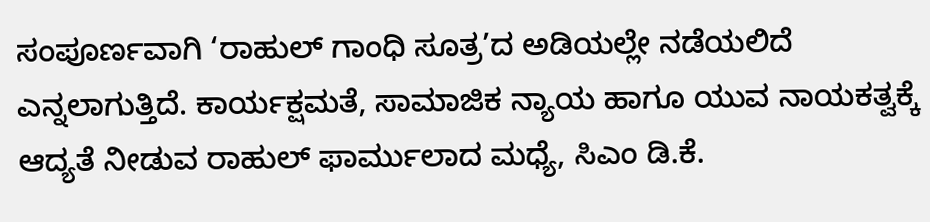ಸಂಪೂರ್ಣವಾಗಿ ‘ರಾಹುಲ್ ಗಾಂಧಿ ಸೂತ್ರ’ದ ಅಡಿಯಲ್ಲೇ ನಡೆಯಲಿದೆ ಎನ್ನಲಾಗುತ್ತಿದೆ. ಕಾರ್ಯಕ್ಷಮತೆ, ಸಾಮಾಜಿಕ ನ್ಯಾಯ ಹಾಗೂ ಯುವ ನಾಯಕತ್ವಕ್ಕೆ ಆದ್ಯತೆ ನೀಡುವ ರಾಹುಲ್ ಫಾರ್ಮುಲಾದ ಮಧ್ಯೆ, ಸಿಎಂ ಡಿ.ಕೆ.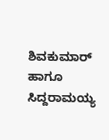ಶಿವಕುಮಾರ್ ಹಾಗೂ ಸಿದ್ದರಾಮಯ್ಯ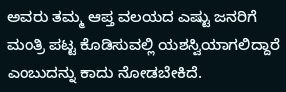ಅವರು ತಮ್ಮ ಆಪ್ತ ವಲಯದ ಎಷ್ಟು ಜನರಿಗೆ ಮಂತ್ರಿ ಪಟ್ಟ ಕೊಡಿಸುವಲ್ಲಿ ಯಶಸ್ವಿಯಾಗಲಿದ್ದಾರೆ ಎಂಬುದನ್ನು ಕಾದು ನೋಡಬೇಕಿದೆ.